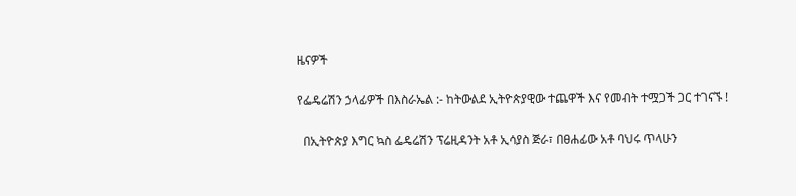ዜናዎች

የፌዴሬሽን ኃላፊዎች በእስራኤል :- ከትውልደ ኢትዮጵያዊው ተጨዋች እና የመብት ተሟጋች ጋር ተገናኙ !

  በኢትዮጵያ እግር ኳስ ፌዴሬሽን ፕሬዚዳንት አቶ ኢሳያስ ጅራ፣ በፀሐፊው አቶ ባህሩ ጥላሁን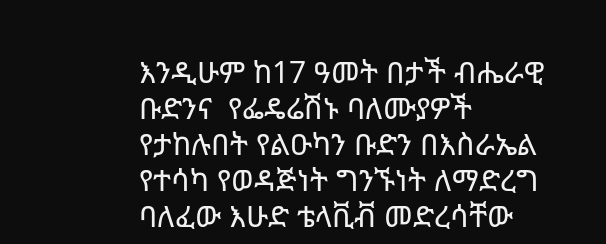እንዲሁም ከ17 ዓመት በታች ብሔራዊ ቡድንና  የፌዴሬሽኑ ባለሙያዎች የታከሉበት የልዑካን ቡድን በእስራኤል የተሳካ የወዳጅነት ግንኙነት ለማድረግ ባለፈው እሁድ ቴላቪቭ መድረሳቸው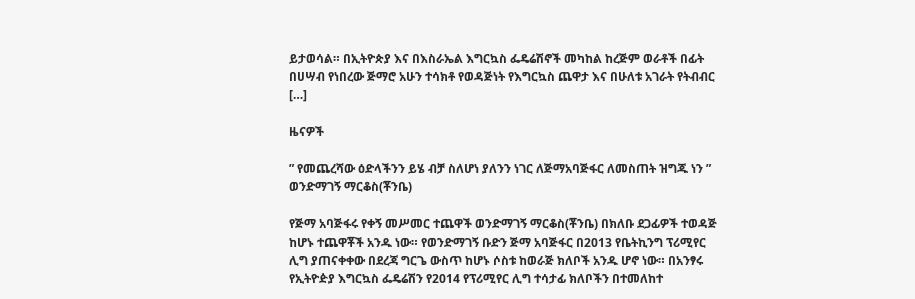ይታወሳል። በኢትዮጵያ እና በእስራኤል እግርኳስ ፌዴሬሽኖች መካከል ከረጅም ወራቶች በፊት በሀሣብ የነበረው ጅማሮ አሁን ተሳክቶ የወዳጅነት የእግርኳስ ጨዋታ እና በሁለቱ አገራት የትብብር […]

ዜናዎች

” የመጨረሻው ዕድላችንን ይሄ ብቻ ስለሆነ ያለንን ነገር ለጅማአባጅፋር ለመስጠት ዝግጁ ነን ” ወንድማገኝ ማርቆስ(ቾንቤ)

የጅማ አባጅፋሩ የቀኝ መሥመር ተጨዋች ወንድማገኝ ማርቆስ(ቾንቤ) በክለቡ ደጋፊዎች ተወዳጅ  ከሆኑ ተጨዋቾች አንዱ ነው። የወንድማገኝ ቡድን ጅማ አባጅፋር በ2013 የቤትኪንግ ፕሪሚየር ሊግ ያጠናቀቀው በደረጃ ግርጌ ውስጥ ከሆኑ ሶስቱ ከወራጅ ክለቦች አንዱ ሆኖ ነው። በአንፃሩ የኢትዮዽያ እግርኳስ ፌዴሬሽን የ2014 የፕሪሚየር ሊግ ተሳታፊ ክለቦችን በተመለከተ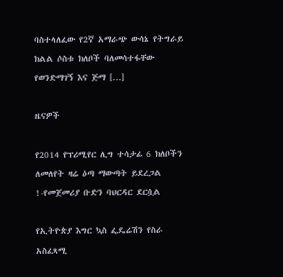ባስተላለፈው የ2ኛ አማራጭ ውሳኔ የትግራይ ክልል ሶስቱ ክለቦች ባለመሳተፋቸው የወንድማገኝ እና ጅማ […]

ዜናዎች

የ2014 የፕሪሚየር ሊግ ተሳታፊ 6 ክለቦችን ለመለየት ዛሬ ዕጣ ማውጣት ይደረጋል !-የመጀመሪያ ቡድን ባህርዳር ደርሷል

የኢትዮጵያ እግር ኳስ ፌዴሬሽን የስራ አስፈጻሚ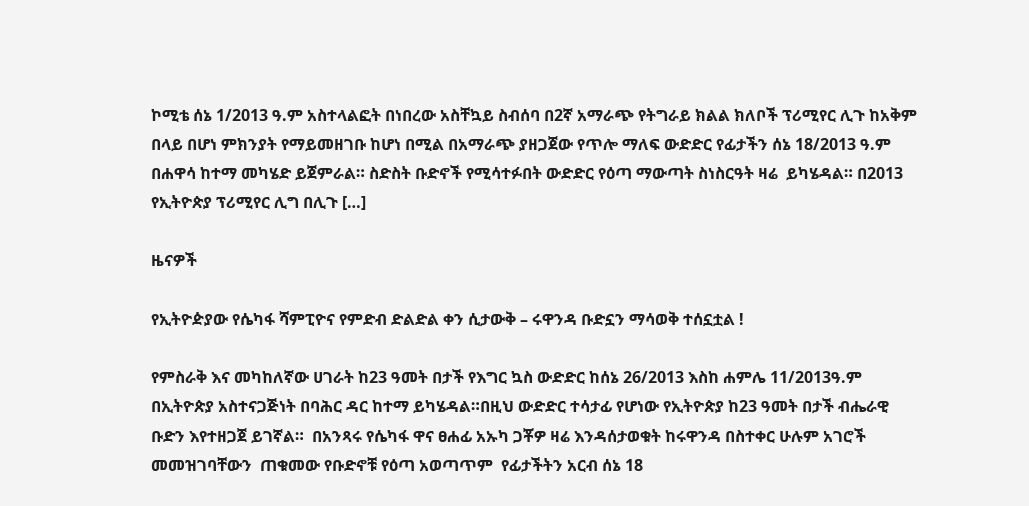ኮሚቴ ሰኔ 1/2013 ዓ.ም አስተላልፎት በነበረው አስቸኳይ ስብሰባ በ2ኛ አማራጭ የትግራይ ክልል ክለቦች ፕሪሚየር ሊጉ ከአቅም በላይ በሆነ ምክንያት የማይመዘገቡ ከሆነ በሚል በአማራጭ ያዘጋጀው የጥሎ ማለፍ ውድድር የፊታችን ሰኔ 18/2013 ዓ.ም በሐዋሳ ከተማ መካሄድ ይጀምራል። ስድስት ቡድኖች የሚሳተፉበት ውድድር የዕጣ ማውጣት ስነስርዓት ዛሬ  ይካሄዳል። በ2013  የኢትዮጵያ ፕሪሚየር ሊግ በሊጉ […]

ዜናዎች

የኢትዮዽያው የሴካፋ ሻምፒዮና የምድብ ድልድል ቀን ሲታውቅ – ሩዋንዳ ቡድኗን ማሳወቅ ተሰኗቷል !

የምስራቅ እና መካከለኛው ሀገራት ከ23 ዓመት በታች የእግር ኳስ ውድድር ከሰኔ 26/2013 እስከ ሐምሌ 11/2013ዓ.ም በኢትዮጵያ አስተናጋጅነት በባሕር ዳር ከተማ ይካሄዳል።በዚህ ውድድር ተሳታፊ የሆነው የኢትዮጵያ ከ23 ዓመት በታች ብሔራዊ ቡድን እየተዘጋጀ ይገኛል።  በአንጻሩ የሴካፋ ዋና ፀሐፊ አኡካ ጋቾዎ ዛሬ እንዳሰታወቁት ከሩዋንዳ በስተቀር ሁሉም አገሮች መመዝገባቸውን  ጠቁመው የቡድኖቹ የዕጣ አወጣጥም  የፊታችትን አርብ ሰኔ 18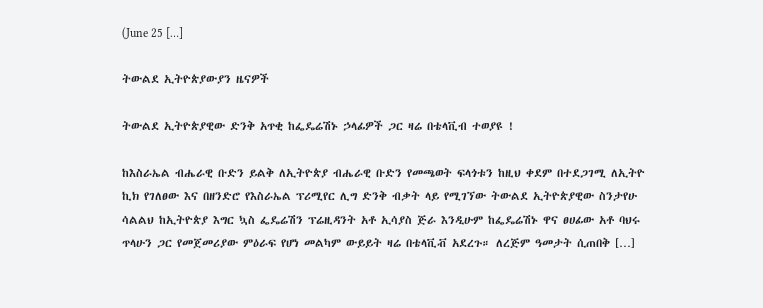(June 25 […]

ትውልደ ኢትዮጵያውያን ዜናዎች

ትውልደ ኢትዮጵያዊው ድንቅ አጥቂ ከፌዴሬሽኑ ኃላፊዎች ጋር ዛሬ በቴላቪብ ተወያዩ !

ከእስራኤል ብሔራዊ ቡድን ይልቅ ለኢትዮጵያ ብሔራዊ ቡድን የመጫወት ፍላጎቱን ከዚህ ቀደም በተደጋገሚ ለኢትዮ ኪክ የገለፀው እና በዘንድሮ የእስራኤል ፕሪሚየር ሊግ ድንቅ ብቃት ላይ የሚገኘው ትውልደ ኢትዮጵያዊው ስንታየሁ ሳልልህ ከኢትዮጵያ እግር ኳስ ፌዴሬሽን ፕሬዚዳንት አቶ ኢሳያስ ጅራ እንዲሁም ከፌዴሬሽኑ ዋና ፀሀፊው አቶ ባህሩ ጥላሁን ጋር የመጀመሪያው ምዕራፍ የሆነ መልካም ውይይት ዛሬ በቴላቪቭ አደረጉ። ለረጅም ዓመታት ሲጠበቅ […]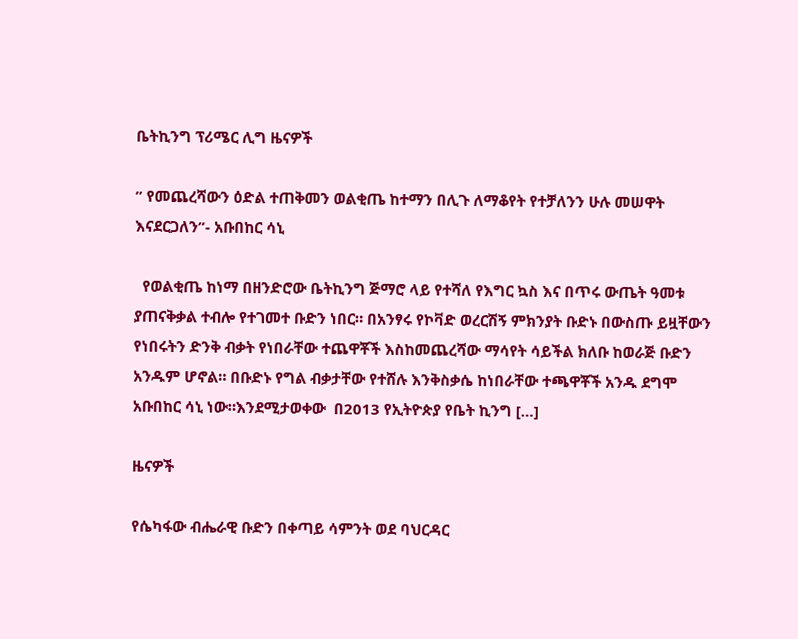ቤትኪንግ ፕሪሜር ሊግ ዜናዎች

” የመጨረሻውን ዕድል ተጠቅመን ወልቂጤ ከተማን በሊጉ ለማቆየት የተቻለንን ሁሉ መሠዋት እናደርጋለን”- አቡበከር ሳኒ

  የወልቂጤ ከነማ በዘንድሮው ቤትኪንግ ጅማሮ ላይ የተሻለ የእግር ኳስ እና በጥሩ ውጤት ዓመቱ ያጠናቅቃል ተብሎ የተገመተ ቡድን ነበር። በአንፃሩ የኮቫድ ወረርሽኝ ምክንያት ቡድኑ በውስጡ ይዟቸውን የነበሩትን ድንቅ ብቃት የነበራቸው ተጨዋቾች እስከመጨረሻው ማሳየት ሳይችል ክለቡ ከወራጅ ቡድን አንዱም ሆኖል። በቡድኑ የግል ብቃታቸው የተሸሉ እንቅስቃሴ ከነበራቸው ተጫዋቾች አንዱ ደግሞ አቡበከር ሳኒ ነው።እንደሚታወቀው  በ2013 የኢትዮጵያ የቤት ኪንግ […]

ዜናዎች

የሴካፋው ብሔራዊ ቡድን በቀጣይ ሳምንት ወደ ባህርዳር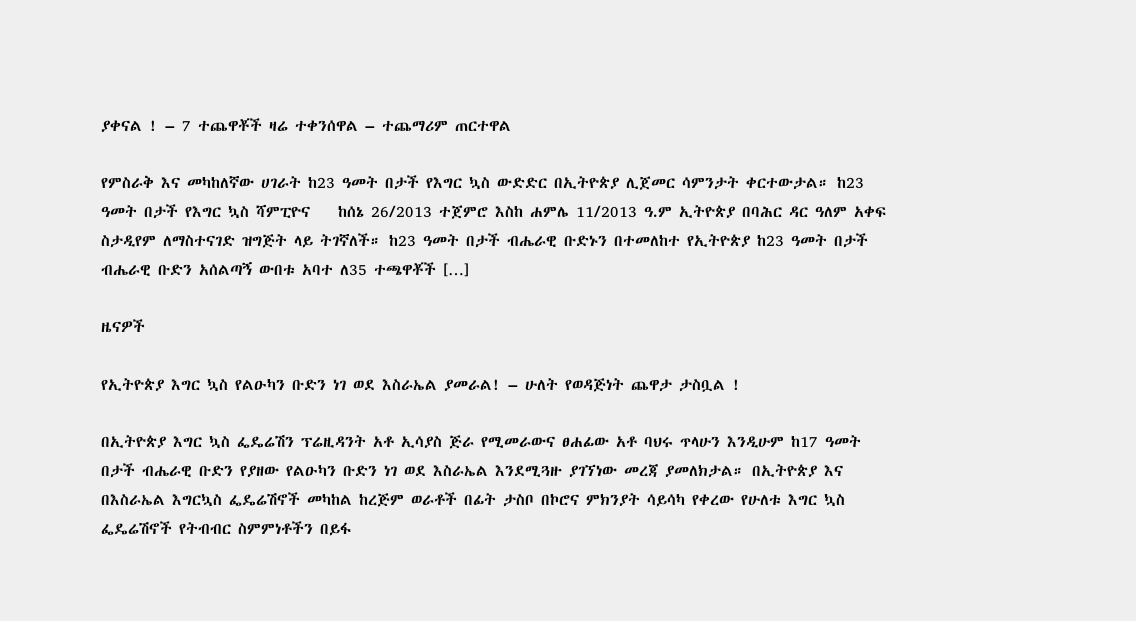ያቀናል ! – 7 ተጨዋቾች ዛሬ ተቀንሰዋል – ተጨማሪም ጠርተዋል

የምስራቅ እና መካከለኛው ሀገራት ከ23 ዓመት በታች የእግር ኳስ ውድድር በኢትዮጵያ ሊጀመር ሳምንታት ቀርተውታል። ከ23 ዓመት በታች የእግር ኳስ ሻምፒዮና    ከሰኔ 26/2013 ተጀምሮ እስከ ሐምሌ 11/2013 ዓ.ም ኢትዮጵያ በባሕር ዳር ዓለም አቀፍ ስታዲየም ለማስተናገድ ዝግጅት ላይ ትገኛለች። ከ23 ዓመት በታች ብሔራዊ ቡድኑን በተመለከተ የኢትዮጵያ ከ23 ዓመት በታች ብሔራዊ ቡድን አሰልጣኝ ውበቱ አባተ ለ35 ተጫዋቾች […]

ዜናዎች

የኢትዮጵያ እግር ኳስ የልዑካን ቡድን ነገ ወደ እስራኤል ያመራል! – ሁለት የወዳጅነት ጨዋታ ታስቧል !

በኢትዮጵያ እግር ኳስ ፌዴሬሽን ፕሬዚዳንት አቶ ኢሳያስ ጅራ የሚመራውና ፀሐፊው አቶ ባህሩ ጥላሁን እንዲሁም ከ17 ዓመት በታች ብሔራዊ ቡድን የያዘው የልዑካን ቡድን ነገ ወደ እስራኤል እንደሚጓዙ ያገኘነው መረጃ ያመለክታል። በኢትዮጵያ እና በእስራኤል እግርኳስ ፌዴሬሽኖች መካከል ከረጅም ወራቶች በፊት ታስቦ በኮሮና ምክንያት ሳይሳካ የቀረው የሁለቱ እግር ኳስ ፌዴሬሽኖች የትብብር ስምምነቶችን በይፋ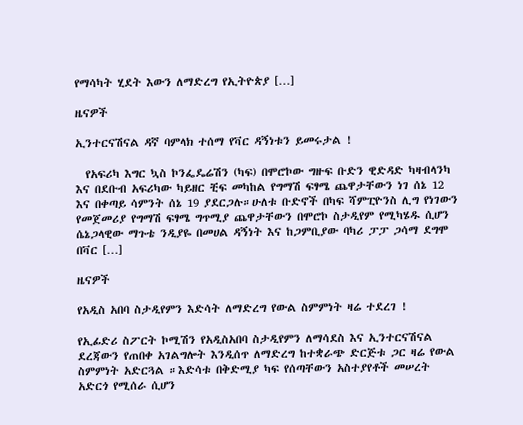የማሳካት ሂደት እውን ለማድረግ የኢትዮጵያ […]

ዜናዎች

ኢንተርናሽናል ዳኛ ባምላክ ተሰማ የቫር ዳኝነቱን ይመሩታል !

  የአፍሪካ እግር ኳስ ኮንፌዴሬሽን (ካፍ) በሞሮኮው ግዙፍ ቡድን ዊድዳድ ካዛብላንካ እና በደቡብ አፍሪካው ካይዘር ቺፍ መካከል የግማሽ ፍፃሜ ጨዋታቸውን ነገ ሰኔ 12 እና በቀጣይ ሳምንት ሰኔ 19 ያደርጋሉ።ሁለቱ ቡድኖች በካፍ ሻምፒዮንስ ሊግ የነገውን የመጀመሪያ የግማሽ ፍፃሜ ግጥሚያ ጨዋታቸውን በሞሮኮ ስታዲየም የሚካሄዱ ሲሆን ሴኔጋላዊው ማጉቴ ንዲያዬ በመሀል ዳኝነት እና ከጋምቢያው ባካሪ ፓፓ ጋሳማ ደግሞ በቫር […]

ዜናዎች

የአዲስ አበባ ስታዲየምን እድሳት ለማድረግ የውል ስምምነት ዛሬ ተደረገ !

የኢፊድሪ ስፖርት ኮሚሽን የአዲስአበባ ስታዲየምን ለማሳደስ እና ኢንተርናሽናል ደረጃውን የጠበቀ አገልግሎት እንዲሰጥ ለማድረግ ከተቋራጭ ድርጅቱ ጋር ዛሬ የውል ስምምነት አድርጓል ።እድሳቱ በቅድሚያ ካፍ የሰጣቸውን አስተያየቶች መሠረት አድርጎ የሚሰራ ሲሆን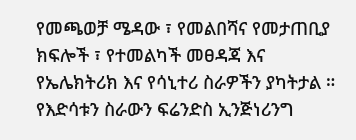የመጫወቻ ሜዳው ፣ የመልበሻና የመታጠቢያ ክፍሎች ፣ የተመልካች መፀዳጃ እና የኤሌክትሪክ እና የሳኒተሪ ስራዎችን ያካትታል ። የእድሳቱን ስራውን ፍሬንድስ ኢንጅነሪንግ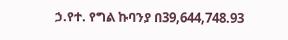ኃ.የተ. የግል ኩባንያ በ39,644,748.93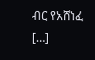ብር የአሸነፈ […]